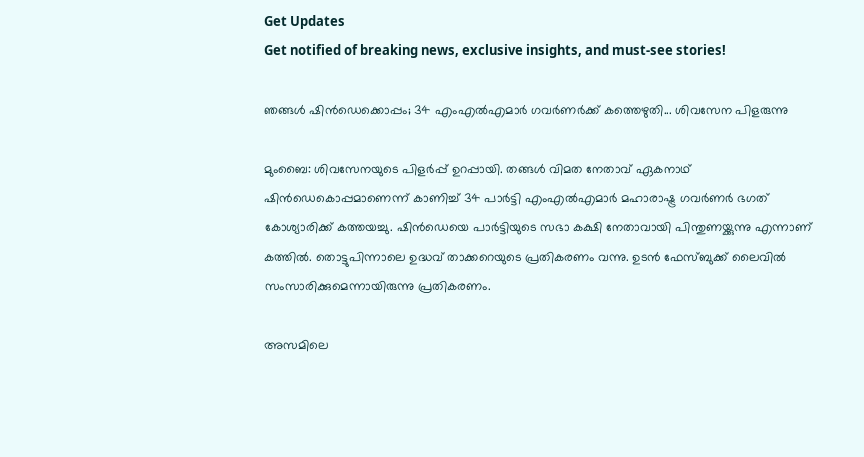Get Updates
Get notified of breaking news, exclusive insights, and must-see stories!

ഞങ്ങള്‍ ഷിന്‍ഡെക്കൊപ്പം; 34 എംഎല്‍എമാര്‍ ഗവര്‍ണര്‍ക്ക് കത്തെഴുതി... ശിവസേന പിളരുന്നു

മുംബൈ: ശിവസേനയുടെ പിളര്‍പ്പ് ഉറപ്പായി. തങ്ങള്‍ വിമത നേതാവ് ഏകനാഥ് ഷിന്‍ഡെകൊപ്പമാണെന്ന് കാണിച്ച് 34 പാര്‍ട്ടി എംഎല്‍എമാര്‍ മഹാരാഷ്ട്ര ഗവര്‍ണര്‍ ഭഗത് കോശ്യാരിക്ക് കത്തയച്ചു. ഷിന്‍ഡെയെ പാര്‍ട്ടിയുടെ സഭാ കക്ഷി നേതാവായി പിന്തുണയ്ക്കുന്നു എന്നാണ് കത്തില്‍. തൊട്ടുപിന്നാലെ ഉദ്ധവ് താക്കറെയുടെ പ്രതികരണം വന്നു. ഉടന്‍ ഫേസ്ബുക്ക് ലൈവില്‍ സംസാരിക്കുമെന്നായിരുന്നു പ്രതികരണം.

അസമിലെ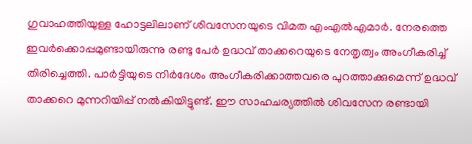ഗുവാഹത്തിയുള്ള ഹോട്ടലിലാണ് ശിവസേനയുടെ വിമത എംഎല്‍എമാര്‍. നേരത്തെ ഇവര്‍ക്കൊപ്പമുണ്ടായിരുന്നു രണ്ടു പേര്‍ ഉദ്ധവ് താക്കറെയുടെ നേതൃത്വം അംഗീകരിച്ച് തിരിച്ചെത്തി. പാര്‍ട്ടിയുടെ നിര്‍ദേശം അംഗീകരിക്കാത്തവരെ പുറത്താക്കുമെന്ന് ഉദ്ധവ് താക്കറെ മുന്നറിയിപ്പ് നല്‍കിയിട്ടുണ്ട്. ഈ സാഹചര്യത്തില്‍ ശിവസേന രണ്ടായി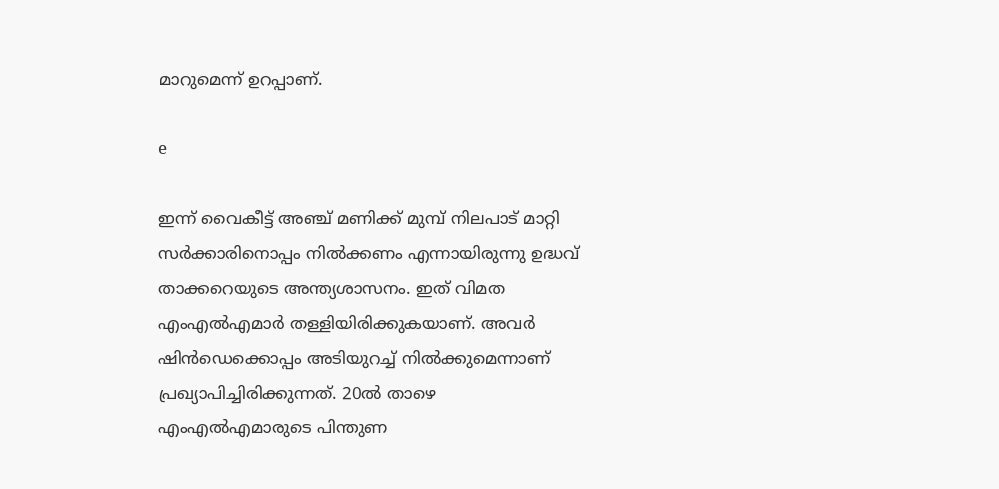മാറുമെന്ന് ഉറപ്പാണ്.

e

ഇന്ന് വൈകീട്ട് അഞ്ച് മണിക്ക് മുമ്പ് നിലപാട് മാറ്റി സര്‍ക്കാരിനൊപ്പം നില്‍ക്കണം എന്നായിരുന്നു ഉദ്ധവ് താക്കറെയുടെ അന്ത്യശാസനം. ഇത് വിമത എംഎല്‍എമാര്‍ തള്ളിയിരിക്കുകയാണ്. അവര്‍ ഷിന്‍ഡെക്കൊപ്പം അടിയുറച്ച് നില്‍ക്കുമെന്നാണ് പ്രഖ്യാപിച്ചിരിക്കുന്നത്. 20ല്‍ താഴെ എംഎല്‍എമാരുടെ പിന്തുണ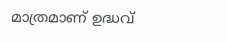മാത്രമാണ് ഉദ്ധവ്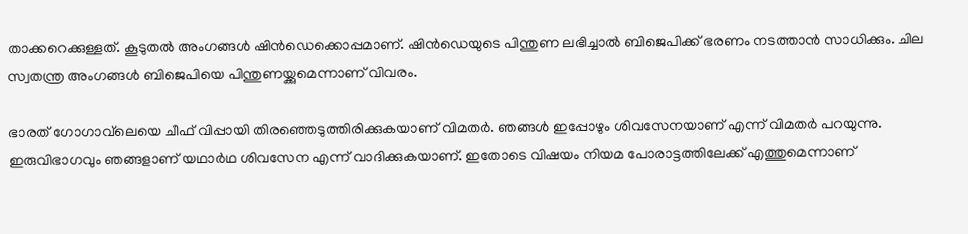താക്കറെക്കുള്ളത്. കൂടുതല്‍ അംഗങ്ങള്‍ ഷിന്‍ഡെക്കൊപ്പമാണ്. ഷിന്‍ഡെയുടെ പിന്തുണ ലഭിച്ചാല്‍ ബിജെപിക്ക് ഭരണം നടത്താന്‍ സാധിക്കും. ചില സ്വതന്ത്ര അംഗങ്ങള്‍ ബിജെപിയെ പിന്തുണയ്ക്കുമെന്നാണ് വിവരം.

ഭാരത് ഗോഗാവ്‌ലെയെ ചീഫ് വിപ്പായി തിരഞ്ഞെടുത്തിരിക്കുകയാണ് വിമതര്‍. ഞങ്ങള്‍ ഇപ്പോഴും ശിവസേനയാണ് എന്ന് വിമതര്‍ പറയുന്നു. ഇരുവിഭാഗവും ഞങ്ങളാണ് യഥാര്‍ഥ ശിവസേന എന്ന് വാദിക്കുകയാണ്. ഇതോടെ വിഷയം നിയമ പോരാട്ടത്തിലേക്ക് എത്തുമെന്നാണ്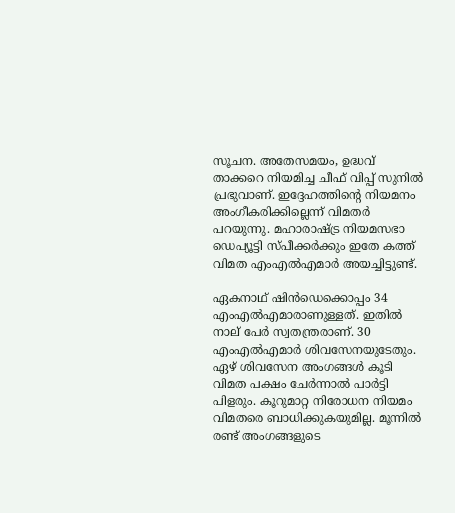സൂചന. അതേസമയം, ഉദ്ധവ് താക്കറെ നിയമിച്ച ചീഫ് വിപ്പ് സുനില്‍ പ്രഭുവാണ്. ഇദ്ദേഹത്തിന്റെ നിയമനം അംഗീകരിക്കില്ലെന്ന് വിമതര്‍ പറയുന്നു. മഹാരാഷ്ട്ര നിയമസഭാ ഡെപ്യൂട്ടി സ്പീക്കര്‍ക്കും ഇതേ കത്ത് വിമത എംഎല്‍എമാര്‍ അയച്ചിട്ടുണ്ട്.

ഏകനാഥ് ഷിന്‍ഡെക്കൊപ്പം 34 എംഎല്‍എമാരാണുള്ളത്. ഇതില്‍ നാല് പേര്‍ സ്വതന്ത്രരാണ്. 30 എംഎല്‍എമാര്‍ ശിവസേനയുടേതും. ഏഴ് ശിവസേന അംഗങ്ങള്‍ കൂടി വിമത പക്ഷം ചേര്‍ന്നാല്‍ പാര്‍ട്ടി പിളരും. കൂറുമാറ്റ നിരോധന നിയമം വിമതരെ ബാധിക്കുകയുമില്ല. മൂന്നില്‍ രണ്ട് അംഗങ്ങളുടെ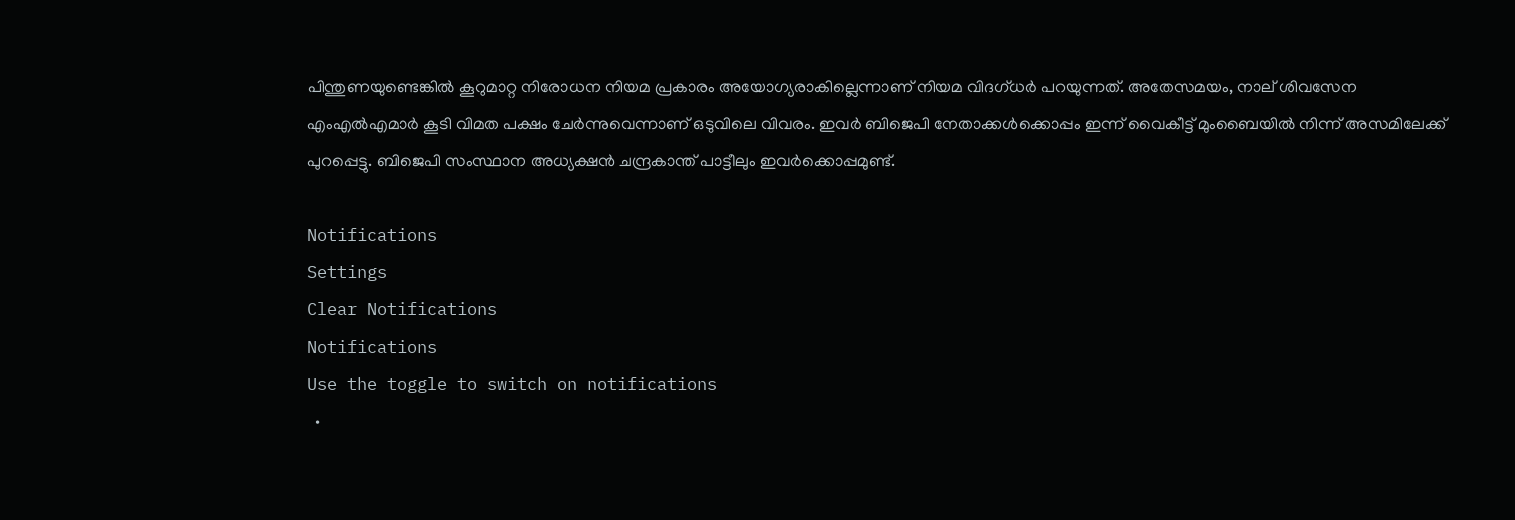പിന്തുണയുണ്ടെങ്കില്‍ കൂറുമാറ്റ നിരോധന നിയമ പ്രകാരം അയോഗ്യരാകില്ലെന്നാണ് നിയമ വിദഗ്ധര്‍ പറയുന്നത്. അതേസമയം, നാല് ശിവസേന എംഎല്‍എമാര്‍ കൂടി വിമത പക്ഷം ചേര്‍ന്നുവെന്നാണ് ഒടുവിലെ വിവരം. ഇവര്‍ ബിജെപി നേതാക്കള്‍ക്കൊപ്പം ഇന്ന് വൈകീട്ട് മുംബൈയില്‍ നിന്ന് അസമിലേക്ക് പുറപ്പെട്ടു. ബിജെപി സംസ്ഥാന അധ്യക്ഷന്‍ ചന്ദ്രകാന്ത് പാട്ടീലും ഇവര്‍ക്കൊപ്പമുണ്ട്.

Notifications
Settings
Clear Notifications
Notifications
Use the toggle to switch on notifications
  •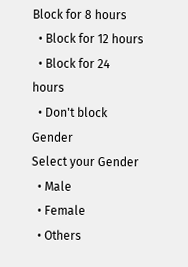Block for 8 hours
  • Block for 12 hours
  • Block for 24 hours
  • Don't block
Gender
Select your Gender
  • Male
  • Female
  • Others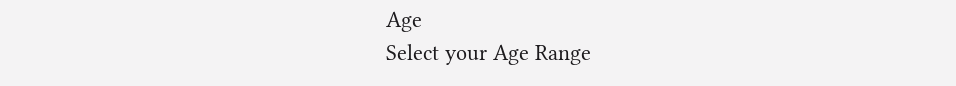Age
Select your Age Range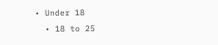• Under 18
  • 18 to 25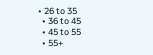• 26 to 35
  • 36 to 45
  • 45 to 55
  • 55+